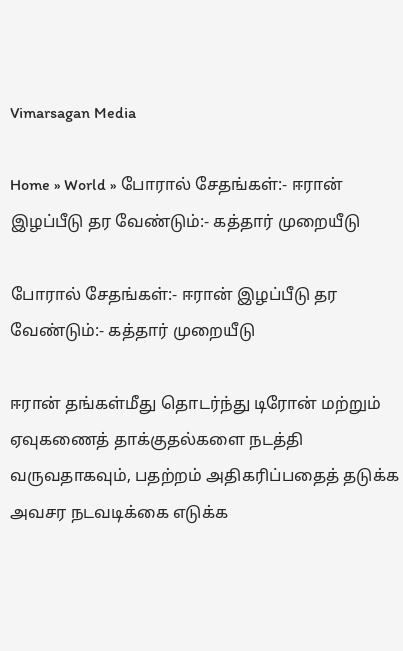Vimarsagan Media

Home » World » போரால் சேதங்கள்:- ஈரான் இழப்பீடு தர வேண்டும்:- கத்தார் முறையீடு

போரால் சேதங்கள்:- ஈரான் இழப்பீடு தர வேண்டும்:- கத்தார் முறையீடு

ஈரான் தங்கள்மீது தொடர்ந்து டிரோன் மற்றும் ஏவுகணைத் தாக்குதல்களை நடத்தி வருவதாகவும், பதற்றம் அதிகரிப்பதைத் தடுக்க அவசர நடவடிக்கை எடுக்க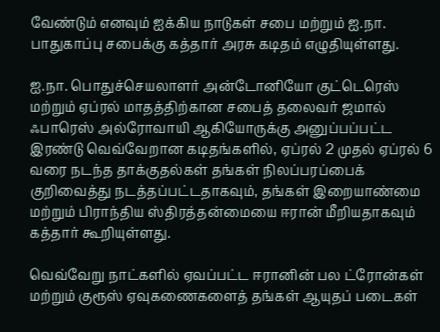வேண்டும் எனவும் ஐக்கிய நாடுகள் சபை மற்றும் ஐ.நா. பாதுகாப்பு சபைக்கு கத்தார் அரசு கடிதம் எழுதியுள்ளது.

ஐ.நா. பொதுச்செயலாளர் அன்டோனியோ குட்டெரெஸ் மற்றும் ஏப்ரல் மாதத்திற்கான சபைத் தலைவர் ஜமால் ஃபாரெஸ் அல்ரோவாயி ஆகியோருக்கு அனுப்பப்பட்ட இரண்டு வெவ்வேறான கடிதங்களில், ஏப்ரல் 2 முதல் ஏப்ரல் 6 வரை நடந்த தாக்குதல்கள் தங்கள் நிலப்பரப்பைக் குறிவைத்து நடத்தப்பட்டதாகவும், தங்கள் இறையாண்மை மற்றும் பிராந்திய ஸ்திரத்தன்மையை ஈரான் மீறியதாகவும் கத்தார் கூறியுள்ளது.

வெவ்வேறு நாட்களில் ஏவப்பட்ட ஈரானின் பல ட்ரோன்கள் மற்றும் குரூஸ் ஏவுகணைகளைத் தங்கள் ஆயுதப் படைகள்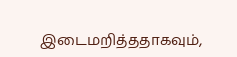இடைமறித்ததாகவும்,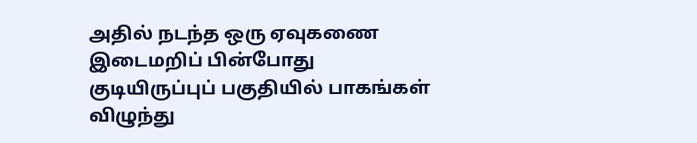அதில் நடந்த ஒரு ஏவுகணை இடைமறிப் பின்போது குடியிருப்புப் பகுதியில் பாகங்கள் விழுந்து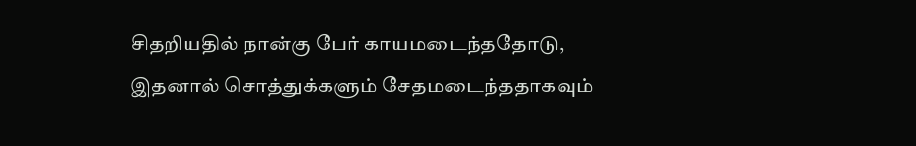சிதறியதில் நான்கு பேர் காயமடைந்ததோடு, இதனால் சொத்துக்களும் சேதமடைந்ததாகவும்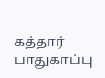கத்தார் பாதுகாப்பு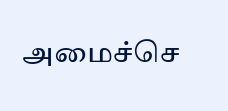அமைச்செ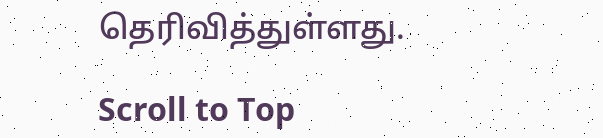தெரிவித்துள்ளது.

Scroll to Top